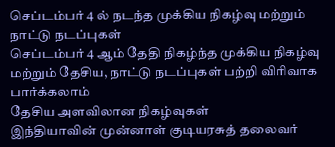செப்டம்பர் 4 ல் நடந்த முக்கிய நிகழ்வு மற்றும் நாட்டு நடப்புகள்
செப்டம்பர் 4 ஆம் தேதி நிகழ்ந்த முக்கிய நிகழ்வு மற்றும் தேசிய, நாட்டு நடப்புகள் பற்றி விரிவாக பார்க்கலாம்
தேசிய அளவிலான நிகழ்வுகள்
இந்தியாவின் முன்னாள் குடியரசுத் தலைவர்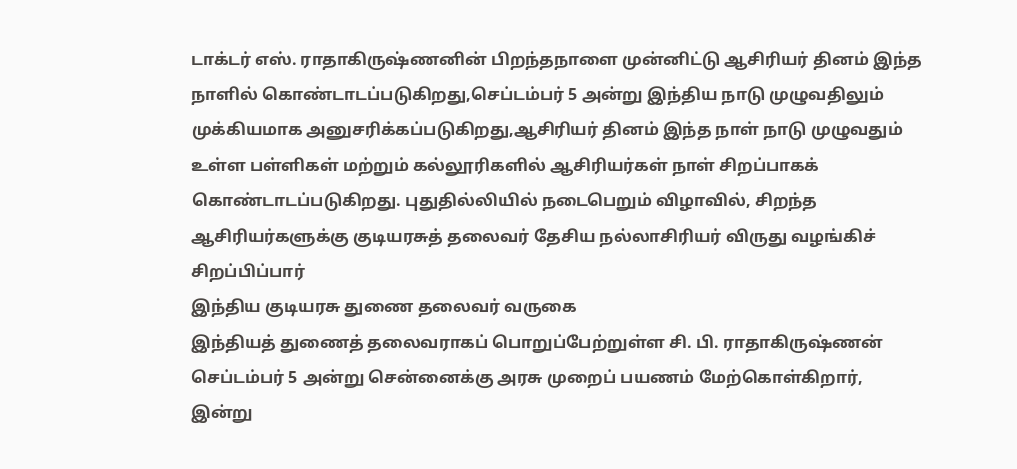டாக்டர் எஸ். ராதாகிருஷ்ணனின் பிறந்தநாளை முன்னிட்டு ஆசிரியர் தினம் இந்த நாளில் கொண்டாடப்படுகிறது,செப்டம்பர் 5 அன்று இந்திய நாடு முழுவதிலும் முக்கியமாக அனுசரிக்கப்படுகிறது,ஆசிரியர் தினம் இந்த நாள் நாடு முழுவதும் உள்ள பள்ளிகள் மற்றும் கல்லூரிகளில் ஆசிரியர்கள் நாள் சிறப்பாகக் கொண்டாடப்படுகிறது. புதுதில்லியில் நடைபெறும் விழாவில், சிறந்த ஆசிரியர்களுக்கு குடியரசுத் தலைவர் தேசிய நல்லாசிரியர் விருது வழங்கிச் சிறப்பிப்பார்
இந்திய குடியரசு துணை தலைவர் வருகை
இந்தியத் துணைத் தலைவராகப் பொறுப்பேற்றுள்ள சி. பி. ராதாகிருஷ்ணன் செப்டம்பர் 5 அன்று சென்னைக்கு அரசு முறைப் பயணம் மேற்கொள்கிறார்,
இன்று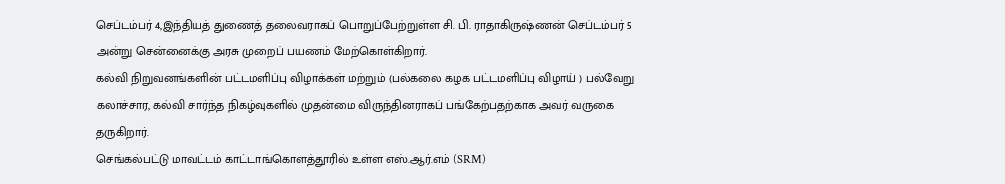செப்டம்பர் 4,இந்தியத் துணைத் தலைவராகப் பொறுப்பேற்றுள்ள சி. பி. ராதாகிருஷ்ணன் செப்டம்பர் 5 அன்று சென்னைக்கு அரசு முறைப் பயணம் மேற்கொள்கிறார்.
கல்வி நிறுவனங்களின் பட்டமளிப்பு விழாக்கள் மற்றும் (பல்கலை கழக பட்டமளிப்பு விழாய் ) பல்வேறு கலாச்சார, கல்வி சார்ந்த நிகழ்வுகளில் முதன்மை விருந்தினராகப் பங்கேற்பதற்காக அவர் வருகை தருகிறார்.
செங்கல்பட்டு மாவட்டம் காட்டாங்கொளத்தூரில் உள்ள எஸ்.ஆர்.எம் (SRM)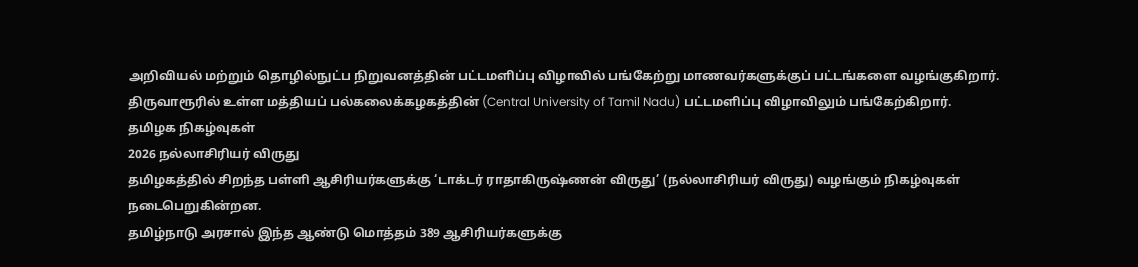அறிவியல் மற்றும் தொழில்நுட்ப நிறுவனத்தின் பட்டமளிப்பு விழாவில் பங்கேற்று மாணவர்களுக்குப் பட்டங்களை வழங்குகிறார்.
திருவாரூரில் உள்ள மத்தியப் பல்கலைக்கழகத்தின் (Central University of Tamil Nadu) பட்டமளிப்பு விழாவிலும் பங்கேற்கிறார்.
தமிழக நிகழ்வுகள்
2026 நல்லாசிரியர் விருது
தமிழகத்தில் சிறந்த பள்ளி ஆசிரியர்களுக்கு ‘டாக்டர் ராதாகிருஷ்ணன் விருது’ (நல்லாசிரியர் விருது) வழங்கும் நிகழ்வுகள் நடைபெறுகின்றன.
தமிழ்நாடு அரசால் இந்த ஆண்டு மொத்தம் 389 ஆசிரியர்களுக்கு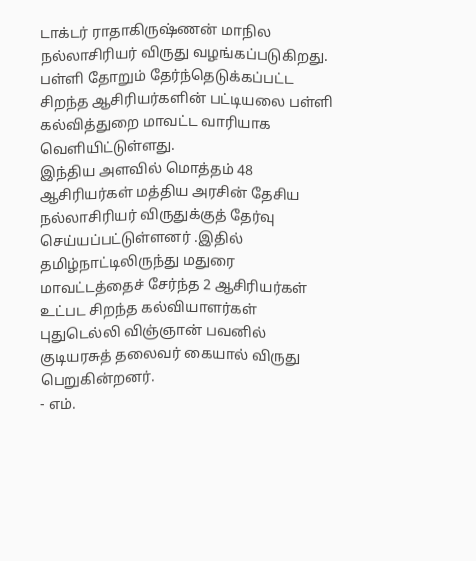டாக்டர் ராதாகிருஷ்ணன் மாநில நல்லாசிரியர் விருது வழங்கப்படுகிறது.
பள்ளி தோறும் தேர்ந்தெடுக்கப்பட்ட சிறந்த ஆசிரியர்களின் பட்டியலை பள்ளி கல்வித்துறை மாவட்ட வாரியாக வெளியிட்டுள்ளது.
இந்திய அளவில் மொத்தம் 48 ஆசிரியர்கள் மத்திய அரசின் தேசிய நல்லாசிரியர் விருதுக்குத் தேர்வு செய்யப்பட்டுள்ளனர் .இதில் தமிழ்நாட்டிலிருந்து மதுரை மாவட்டத்தைச் சேர்ந்த 2 ஆசிரியர்கள் உட்பட சிறந்த கல்வியாளர்கள் புதுடெல்லி விஞ்ஞான் பவனில் குடியரசுத் தலைவர் கையால் விருது பெறுகின்றனர்.
- எம்.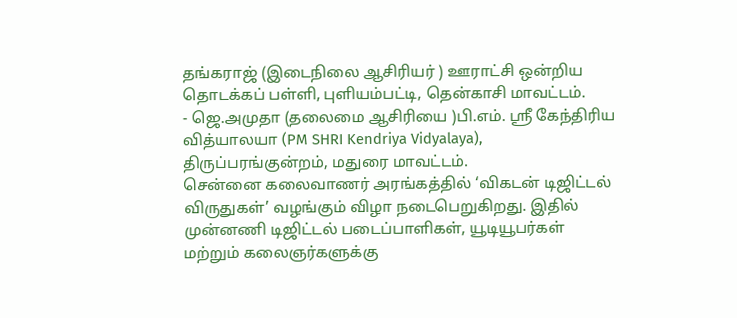தங்கராஜ் (இடைநிலை ஆசிரியர் ) ஊராட்சி ஒன்றிய தொடக்கப் பள்ளி, புளியம்பட்டி, தென்காசி மாவட்டம்.
- ஜெ.அமுதா (தலைமை ஆசிரியை )பி.எம். ஸ்ரீ கேந்திரிய வித்யாலயா (PM SHRI Kendriya Vidyalaya), திருப்பரங்குன்றம், மதுரை மாவட்டம்.
சென்னை கலைவாணர் அரங்கத்தில் ‘விகடன் டிஜிட்டல் விருதுகள்’ வழங்கும் விழா நடைபெறுகிறது. இதில் முன்னணி டிஜிட்டல் படைப்பாளிகள், யூடியூபர்கள் மற்றும் கலைஞர்களுக்கு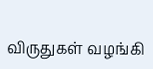விருதுகள் வழங்கி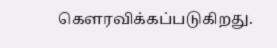கௌரவிக்கப்படுகிறது.